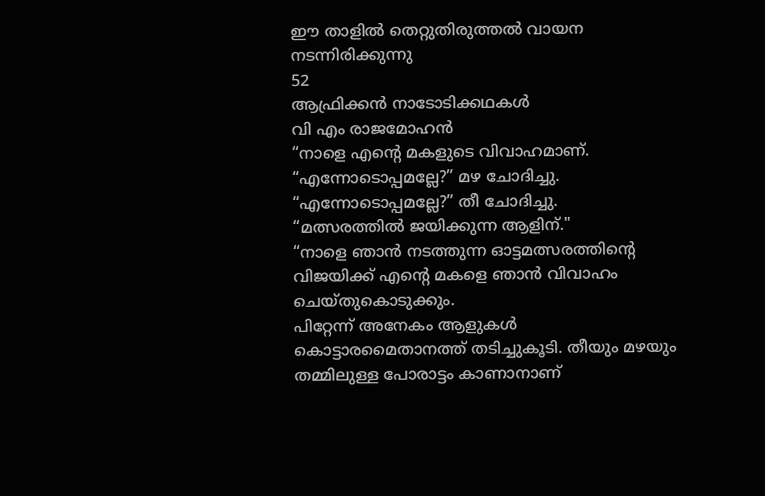ഈ താളിൽ തെറ്റുതിരുത്തൽ വായന നടന്നിരിക്കുന്നു
52
ആഫ്രിക്കൻ നാടോടിക്കഥകൾ
വി എം രാജമോഹൻ
“നാളെ എന്റെ മകളുടെ വിവാഹമാണ്.
“എന്നോടൊപ്പമല്ലേ?” മഴ ചോദിച്ചു.
“എന്നോടൊപ്പമല്ലേ?” തീ ചോദിച്ചു.
“മത്സരത്തിൽ ജയിക്കുന്ന ആളിന്."
“നാളെ ഞാൻ നടത്തുന്ന ഓട്ടമത്സരത്തിന്റെ വിജയിക്ക് എന്റെ മകളെ ഞാൻ വിവാഹം ചെയ്തുകൊടുക്കും.
പിറ്റേന്ന് അനേകം ആളുകൾ കൊട്ടാരമൈതാനത്ത് തടിച്ചുകൂടി. തീയും മഴയും തമ്മിലുള്ള പോരാട്ടം കാണാനാണ്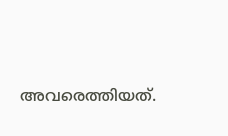അവരെത്തിയത്.